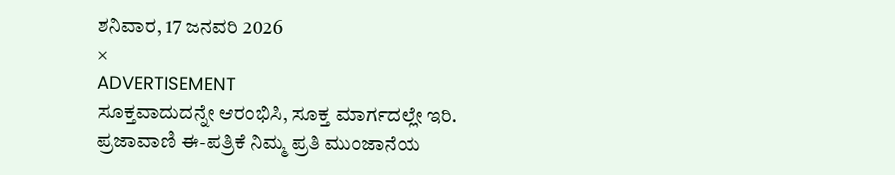ಶನಿವಾರ, 17 ಜನವರಿ 2026
×
ADVERTISEMENT
ಸೂಕ್ತವಾದುದನ್ನೇ ಆರಂಭಿಸಿ, ಸೂಕ್ತ ಮಾರ್ಗದಲ್ಲೇ ಇರಿ.
ಪ್ರಜಾವಾಣಿ ಈ-ಪತ್ರಿಕೆ ನಿಮ್ಮ ಪ್ರತಿ ಮುಂಜಾನೆಯ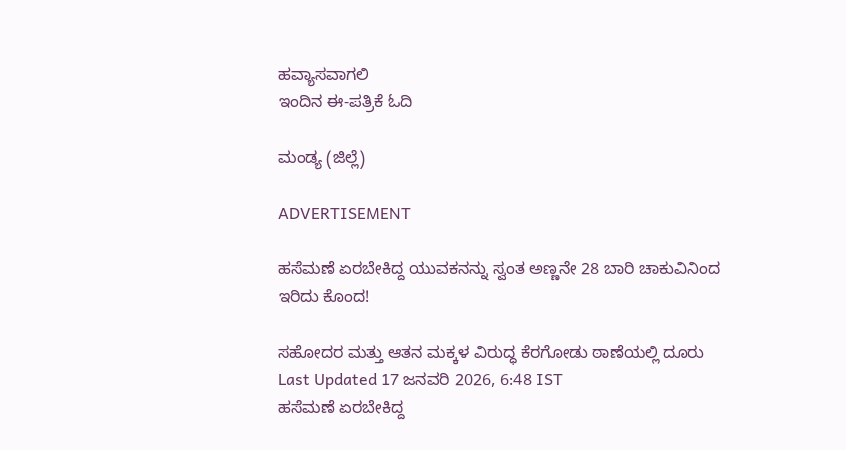ಹವ್ಯಾಸವಾಗಲಿ
ಇಂದಿನ ಈ-ಪತ್ರಿಕೆ ಓದಿ

ಮಂಡ್ಯ (ಜಿಲ್ಲೆ)

ADVERTISEMENT

ಹಸೆಮಣೆ ಏರಬೇಕಿದ್ದ ಯುವಕನನ್ನು ಸ್ವಂತ ಅಣ್ಣನೇ 28 ಬಾರಿ ಚಾಕುವಿನಿಂದ ಇರಿದು ಕೊಂದ!

ಸಹೋದರ ಮತ್ತು ಆತನ ಮಕ್ಕಳ ವಿರುದ್ಧ ಕೆರಗೋಡು ಠಾಣೆಯಲ್ಲಿ ದೂರು
Last Updated 17 ಜನವರಿ 2026, 6:48 IST
ಹಸೆಮಣೆ ಏರಬೇಕಿದ್ದ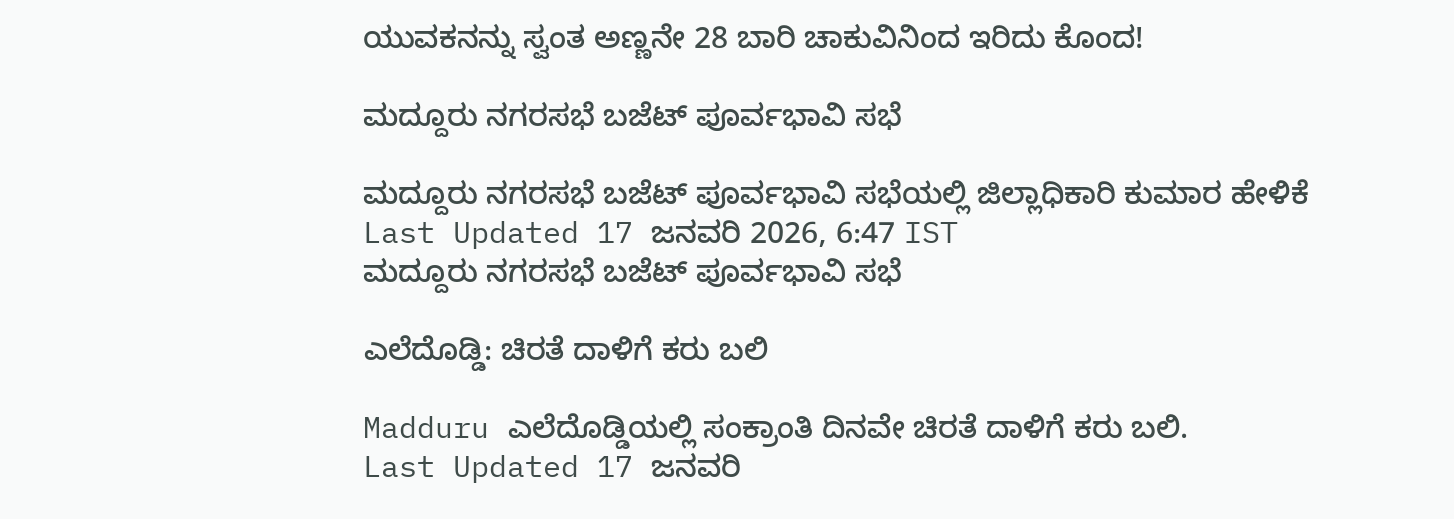ಯುವಕನನ್ನು ಸ್ವಂತ ಅಣ್ಣನೇ 28 ಬಾರಿ ಚಾಕುವಿನಿಂದ ಇರಿದು ಕೊಂದ!

ಮದ್ದೂರು ನಗರಸಭೆ ಬಜೆಟ್ ಪೂರ್ವಭಾವಿ ಸಭೆ

ಮದ್ದೂರು ನಗರಸಭೆ ಬಜೆಟ್ ಪೂರ್ವಭಾವಿ ಸಭೆಯಲ್ಲಿ ಜಿಲ್ಲಾಧಿಕಾರಿ ಕುಮಾರ ಹೇಳಿಕೆ
Last Updated 17 ಜನವರಿ 2026, 6:47 IST
ಮದ್ದೂರು ನಗರಸಭೆ ಬಜೆಟ್ ಪೂರ್ವಭಾವಿ ಸಭೆ

ಎಲೆದೊಡ್ಡಿ: ಚಿರತೆ ದಾಳಿಗೆ ಕರು ಬಲಿ

Madduru ಎಲೆದೊಡ್ಡಿಯಲ್ಲಿ ಸಂಕ್ರಾಂತಿ ದಿನವೇ ಚಿರತೆ ದಾಳಿಗೆ ಕರು ಬಲಿ.
Last Updated 17 ಜನವರಿ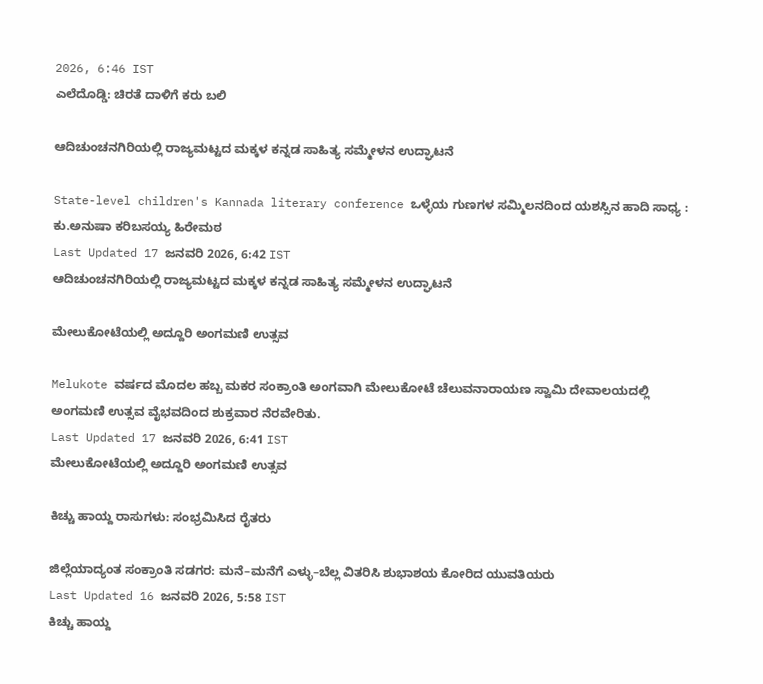2026, 6:46 IST
ಎಲೆದೊಡ್ಡಿ: ಚಿರತೆ ದಾಳಿಗೆ ಕರು ಬಲಿ

ಆದಿಚುಂಚನಗಿರಿಯಲ್ಲಿ ರಾಜ್ಯಮಟ್ಟದ ಮಕ್ಕಳ ಕನ್ನಡ ಸಾಹಿತ್ಯ ಸಮ್ಮೇಳನ ಉದ್ಘಾಟನೆ

State-level children's Kannada literary conference ಒಳ್ಳೆಯ‌ ಗುಣಗಳ ಸಮ್ಮಿಲನದಿಂದ ಯಶಸ್ಸಿನ ಹಾದಿ ಸಾಧ್ಯ : ಕು.ಅನುಷಾ ಕರಿಬಸಯ್ಯ ಹಿರೇಮಠ
Last Updated 17 ಜನವರಿ 2026, 6:42 IST
ಆದಿಚುಂಚನಗಿರಿಯಲ್ಲಿ ರಾಜ್ಯಮಟ್ಟದ ಮಕ್ಕಳ ಕನ್ನಡ ಸಾಹಿತ್ಯ ಸಮ್ಮೇಳನ ಉದ್ಘಾಟನೆ

ಮೇಲುಕೋಟೆಯಲ್ಲಿ ಅದ್ದೂರಿ ಅಂಗಮಣಿ ಉತ್ಸವ

Melukote ವರ್ಷದ ಮೊದಲ ಹಬ್ಬ ಮಕರ ಸಂಕ್ರಾಂತಿ ಅಂಗವಾಗಿ ಮೇಲುಕೋಟೆ ಚೆಲುವನಾರಾಯಣ ಸ್ವಾಮಿ ದೇವಾಲಯದಲ್ಲಿ ಅಂಗಮಣಿ ಉತ್ಸವ ವೈಭವದಿಂದ ಶುಕ್ರವಾರ ನೆರವೇರಿತು.
Last Updated 17 ಜನವರಿ 2026, 6:41 IST
ಮೇಲುಕೋಟೆಯಲ್ಲಿ ಅದ್ದೂರಿ ಅಂಗಮಣಿ ಉತ್ಸವ

ಕಿಚ್ಚು ಹಾಯ್ದ ರಾಸುಗಳು: ಸಂಭ್ರಮಿಸಿದ ರೈತರು

ಜಿಲ್ಲೆಯಾದ್ಯಂತ ಸಂಕ್ರಾಂತಿ ಸಡಗರ: ಮನೆ–ಮನೆಗೆ ಎಳ್ಳು–ಬೆಲ್ಲ ವಿತರಿಸಿ ಶುಭಾಶಯ ಕೋರಿದ ಯುವತಿಯರು
Last Updated 16 ಜನವರಿ 2026, 5:58 IST
ಕಿಚ್ಚು ಹಾಯ್ದ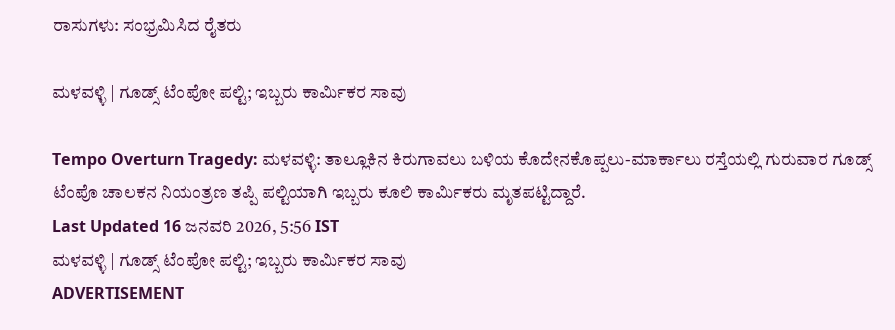ರಾಸುಗಳು: ಸಂಭ್ರಮಿಸಿದ ರೈತರು

ಮಳವಳ್ಳಿ | ಗೂಡ್ಸ್‌ ಟೆಂಪೋ ಪಲ್ಟಿ; ಇಬ್ಬರು ಕಾರ್ಮಿಕರ ಸಾವು

Tempo Overturn Tragedy: ಮಳವಳ್ಳಿ: ತಾಲ್ಲೂಕಿನ ಕಿರುಗಾವಲು ಬಳಿಯ ಕೊದೇನಕೊಪ್ಪಲು-ಮಾರ್ಕಾಲು ರಸ್ತೆಯಲ್ಲಿ ಗುರುವಾರ ಗೂಡ್ಸ್‌ ಟೆಂಪೊ ಚಾಲಕನ ನಿಯಂತ್ರಣ ತಪ್ಪಿ ಪಲ್ಟಿಯಾಗಿ ಇಬ್ಬರು ಕೂಲಿ ಕಾರ್ಮಿಕರು ಮೃತಪಟ್ಟಿದ್ದಾರೆ.
Last Updated 16 ಜನವರಿ 2026, 5:56 IST
ಮಳವಳ್ಳಿ | ಗೂಡ್ಸ್‌ ಟೆಂಪೋ ಪಲ್ಟಿ; ಇಬ್ಬರು ಕಾರ್ಮಿಕರ ಸಾವು
ADVERTISEMENT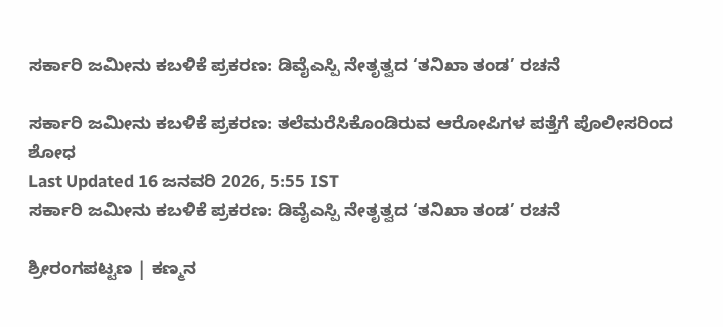ಸರ್ಕಾರಿ ಜಮೀನು ಕಬಳಿಕೆ ಪ್ರಕರಣ: ಡಿವೈಎಸ್ಪಿ ನೇತೃತ್ವದ ‘ತನಿಖಾ ತಂಡ’ ರಚನೆ

ಸರ್ಕಾರಿ ಜಮೀನು ಕಬಳಿಕೆ ಪ್ರಕರಣ: ತಲೆಮರೆಸಿಕೊಂಡಿರುವ ಆರೋಪಿಗಳ ಪತ್ತೆಗೆ ಪೊಲೀಸರಿಂದ ಶೋಧ
Last Updated 16 ಜನವರಿ 2026, 5:55 IST
ಸರ್ಕಾರಿ ಜಮೀನು ಕಬಳಿಕೆ ಪ್ರಕರಣ: ಡಿವೈಎಸ್ಪಿ ನೇತೃತ್ವದ ‘ತನಿಖಾ ತಂಡ’ ರಚನೆ

ಶ್ರೀರಂಗಪಟ್ಟಣ | ಕಣ್ಮನ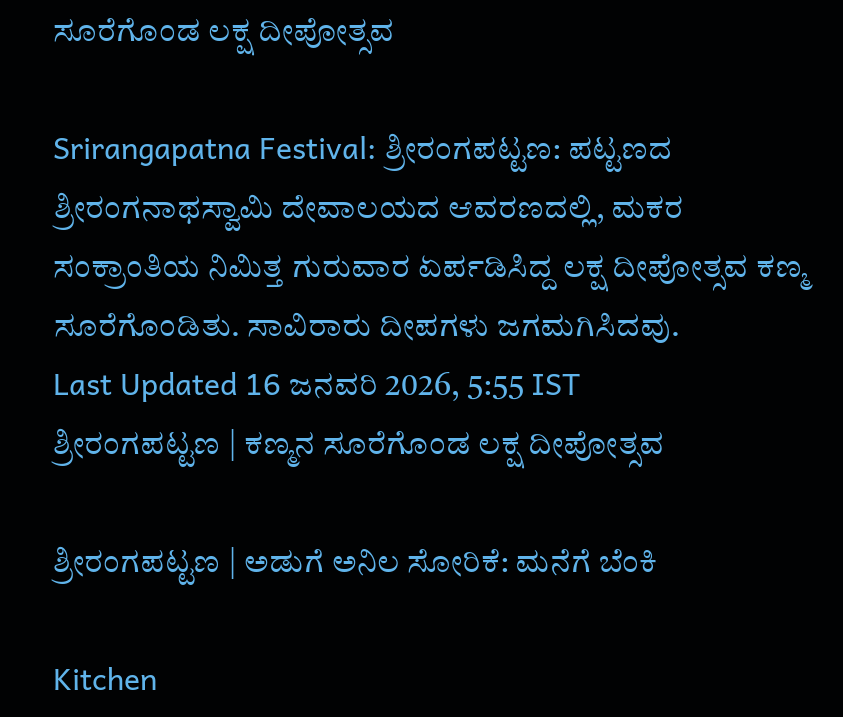ಸೂರೆಗೊಂಡ ಲಕ್ಷ ದೀಪೋತ್ಸವ

Srirangapatna Festival: ಶ್ರೀರಂಗಪಟ್ಟಣ: ಪಟ್ಟಣದ ಶ್ರೀರಂಗನಾಥಸ್ವಾಮಿ ದೇವಾಲಯದ ಆವರಣದಲ್ಲಿ, ಮಕರ ಸಂಕ್ರಾಂತಿಯ ನಿಮಿತ್ತ ಗುರುವಾರ ಏರ್ಪಡಿಸಿದ್ದ ಲಕ್ಷ ದೀಪೋತ್ಸವ ಕಣ್ಮ ಸೂರೆಗೊಂಡಿತು. ಸಾವಿರಾರು ದೀಪಗಳು ಜಗಮಗಿಸಿದವು.
Last Updated 16 ಜನವರಿ 2026, 5:55 IST
ಶ್ರೀರಂಗಪಟ್ಟಣ | ಕಣ್ಮನ ಸೂರೆಗೊಂಡ ಲಕ್ಷ ದೀಪೋತ್ಸವ

ಶ್ರೀರಂಗ‍ಪಟ್ಟಣ | ಅಡುಗೆ ಅನಿಲ ಸೋರಿಕೆ: ಮನೆಗೆ ಬೆಂಕಿ

Kitchen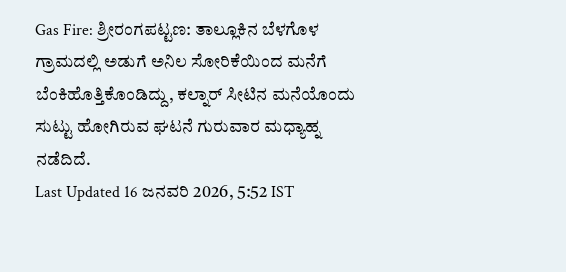Gas Fire: ಶ್ರೀರಂಗ‍ಪಟ್ಟಣ: ತಾಲ್ಲೂಕಿನ ಬೆಳಗೊಳ ಗ್ರಾಮದಲ್ಲಿ ಅಡುಗೆ ಅನಿಲ ಸೋರಿಕೆಯಿಂದ ಮನೆಗೆ ಬೆಂಕಿಹೊತ್ತಿಕೊಂಡಿದ್ದು, ಕಲ್ನಾರ್‌ ಸೀಟಿನ ಮನೆಯೊಂದು ಸುಟ್ಟು ಹೋಗಿರುವ ಘಟನೆ ಗುರುವಾರ ಮಧ್ಯಾಹ್ನ ನಡೆದಿದೆ.
Last Updated 16 ಜನವರಿ 2026, 5:52 IST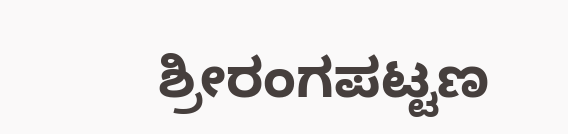ಶ್ರೀರಂಗ‍ಪಟ್ಟಣ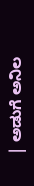| ಅಡುಗೆ ಅನಿಲ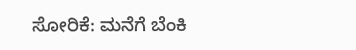ಸೋರಿಕೆ: ಮನೆಗೆ ಬೆಂಕಿ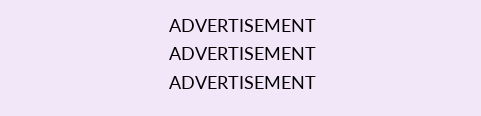ADVERTISEMENT
ADVERTISEMENT
ADVERTISEMENT